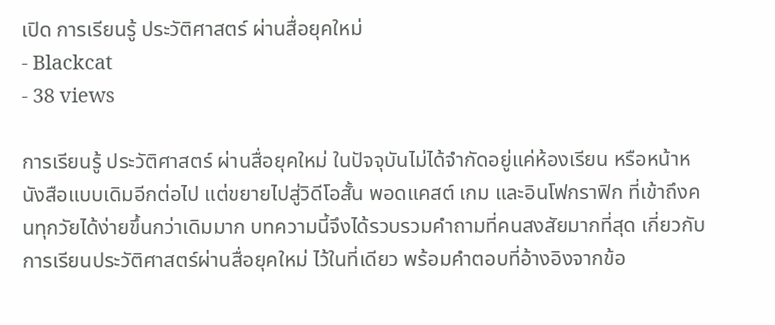เปิด การเรียนรู้ ประวัติศาสตร์ ผ่านสื่อยุคใหม่
- Blackcat
- 38 views

การเรียนรู้ ประวัติศาสตร์ ผ่านสื่อยุคใหม่ ในปัจจุบันไม่ได้จำกัดอยู่แค่ห้องเรียน หรือหน้าหนังสือแบบเดิมอีกต่อไป แต่ขยายไปสู่วิดีโอสั้น พอดแคสต์ เกม และอินโฟกราฟิก ที่เข้าถึงคนทุกวัยได้ง่ายขึ้นกว่าเดิมมาก บทความนี้จึงได้รวบรวมคำถามที่คนสงสัยมากที่สุด เกี่ยวกับการเรียนประวัติศาสตร์ผ่านสื่อยุคใหม่ ไว้ในที่เดียว พร้อมคำตอบที่อ้างอิงจากข้อ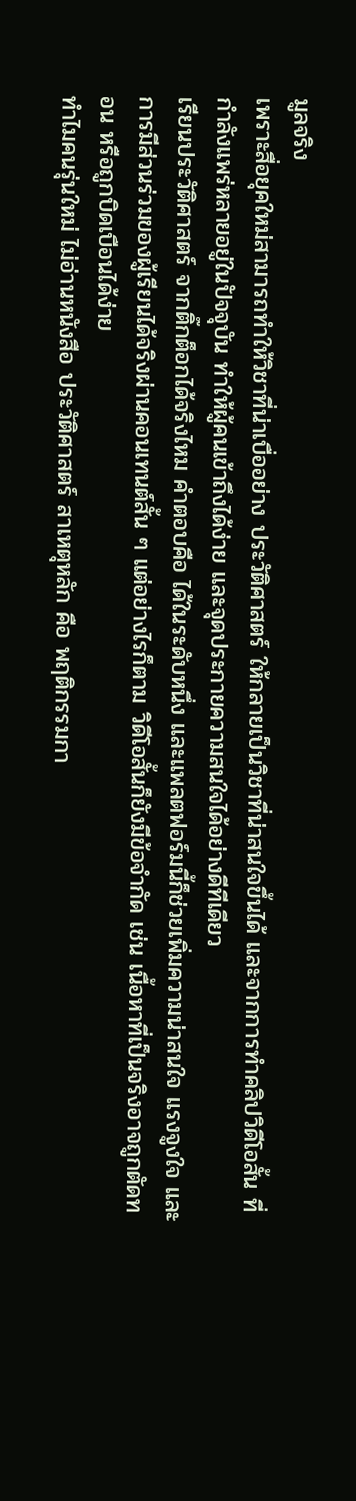มูลจริง
เพราะสื่อยุคใหม่สามารถทำให้วิชาที่น่าเบื่ออย่าง ประวัติศาสตร์ ให้กลายเป็นวิชาที่น่าสนใจขึ้นได้ และจากการทำคลิปวิดีโอสั้น ที่กำลังแพร่หลายอยู่ในปัจจุบัน ทำให้ผู้คนเข้าถึงได้ง่าย และจุดประกายความสนใจได้อย่างดีทีเดียว
เรียนประวัติศาสตร์ จากติ๊กต็อกได้จริงไหม คำตอบคือ ได้ในระดับหนึ่ง และแพลตฟอร์มนี้ก็ช่วยเพิ่มความน่าสนใจ แรงจูงใจ และการมีส่วนร่วมของผู้เรียนได้จริงผ่านคอนเทนต์สั้น ๆ แต่อย่างไรก็ตาม วิดีโอสั้นก็ยังมีข้อจำกัด เช่น เนื้อหาที่เป็นจริงอาจถูกตัดทอน หรือถูกบิดเบือนได้ง่าย
ทำไมคนรุ่นใหม่ ไม่อ่านหนังสือ ประวัติศาสตร์ สาเหตุหลัก คือ พฤติกรรมกา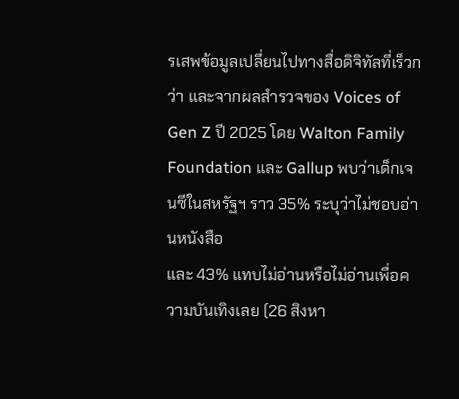รเสพข้อมูลเปลี่ยนไปทางสื่อดิจิทัลที่เร็วกว่า และจากผลสำรวจของ Voices of Gen Z ปี 2025 โดย Walton Family Foundation และ Gallup พบว่าเด็กเจนซีในสหรัฐฯ ราว 35% ระบุว่าไม่ชอบอ่านหนังสือ
และ 43% แทบไม่อ่านหรือไม่อ่านเพื่อความบันเทิงเลย (26 สิงหา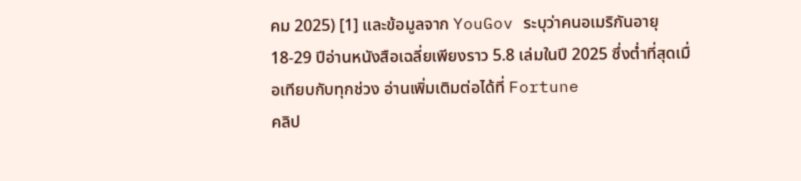คม 2025) [1] และข้อมูลจาก YouGov ระบุว่าคนอเมริกันอายุ 18-29 ปีอ่านหนังสือเฉลี่ยเพียงราว 5.8 เล่มในปี 2025 ซึ่งต่ำที่สุดเมื่อเทียบกับทุกช่วง อ่านเพิ่มเติมต่อได้ที่ Fortune
คลิป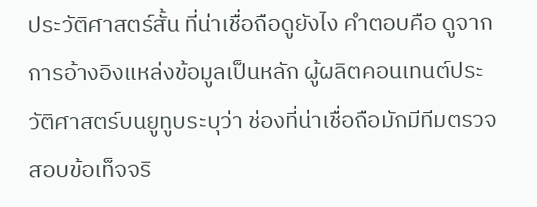ประวัติศาสตร์สั้น ที่น่าเชื่อถือดูยังไง คำตอบคือ ดูจากการอ้างอิงแหล่งข้อมูลเป็นหลัก ผู้ผลิตคอนเทนต์ประวัติศาสตร์บนยูทูบระบุว่า ช่องที่น่าเชื่อถือมักมีทีมตรวจสอบข้อเท็จจริ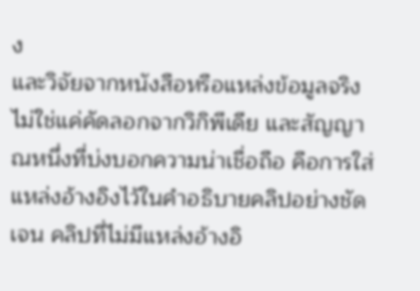ง
และวิจัยจากหนังสือหรือแหล่งข้อมูลจริง ไม่ใช่แค่คัดลอกจากวิกิพีเดีย และสัญญาณหนึ่งที่บ่งบอกความน่าเชื่อถือ คือการใส่แหล่งอ้างอิงไว้ในคำอธิบายคลิปอย่างชัดเจน คลิปที่ไม่มีแหล่งอ้างอิ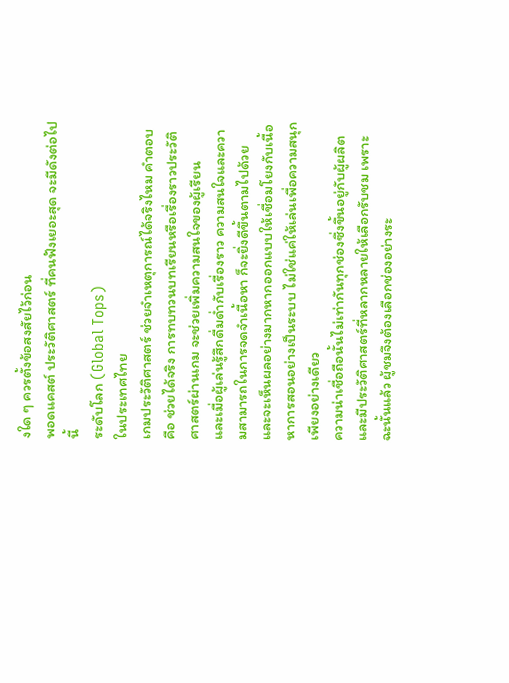งใด ๆ ควรตั้งข้อสงสัยไว้ก่อน
พอดแคสต์ ประวัติศาสตร์ ที่คนฟังเยอะสุด จะมีดังต่อไปนี้
ระดับโลก (Global Tops)
ในประเทศไทย
เกมประวัติศาสตร์ ช่วยจำเหตุการณ์ได้จริงไหม คำตอบคือ ช่วยได้จริง การทบทวนบทเรียนหรือเรื่องราวประวัติศาสตร์ผ่านเกม จะช่วยเพิ่มความสนใจของผู้เรียน
และเมื่อผู้เล่นรู้สึกดื่มด่ำกับเรื่องราว ความสนใจและความสามารถในการจดจำเนื้อหา ก็จะยิ่งดีขึ้นตามไปด้วย และจะเห็นผลอย่างมากหากออกแบบให้เชื่อมโยงกับเนื้อหาการสอนอย่างเป็นระบบ ไม่ใช่แค่ให้เล่นเพื่อความสนุกเพียงอย่างเดียว
ความน่าเชื่อถือนั้นไม่เท่ากันทุกช่องซึ่งขึ้นอยู่กับผู้ผลิต และมีประวัติศาสตร์ที่หลากหลายให้เลือกรับชม เพราะฉะนั้นแล้ว ผู้ชมจึงต้องเลือกช่องอย่างระ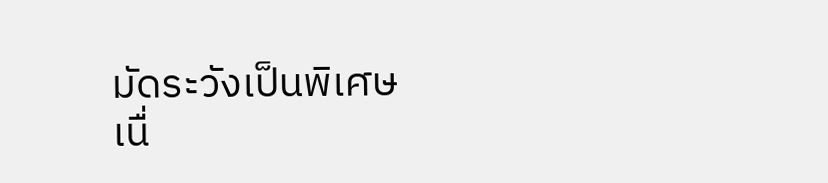มัดระวังเป็นพิเศษ
เนื่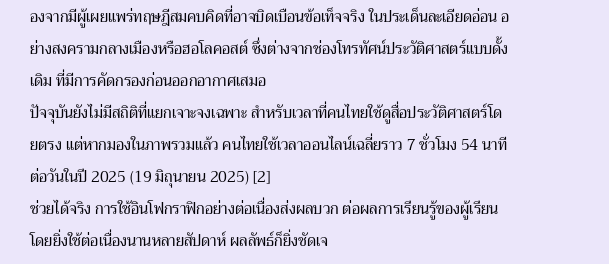องจากมีผู้เผยแพร่ทฤษฎีสมคบคิดที่อาจบิดเบือนข้อเท็จจริง ในประเด็นละเอียดอ่อน อย่างสงครามกลางเมืองหรือฮอโลคอสต์ ซึ่งต่างจากช่องโทรทัศน์ประวัติศาสตร์แบบดั้งเดิม ที่มีการคัดกรองก่อนออกอากาศเสมอ
ปัจจุบันยังไม่มีสถิติที่แยกเจาะจงเฉพาะ สำหรับเวลาที่คนไทยใช้ดูสื่อประวัติศาสตร์โดยตรง แต่หากมองในภาพรวมแล้ว คนไทยใช้เวลาออนไลน์เฉลี่ยราว 7 ชั่วโมง 54 นาทีต่อวันในปี 2025 (19 มิถุนายน 2025) [2]
ช่วยได้จริง การใช้อินโฟกราฟิกอย่างต่อเนื่องส่งผลบวก ต่อผลการเรียนรู้ของผู้เรียน โดยยิ่งใช้ต่อเนื่องนานหลายสัปดาห์ ผลลัพธ์ก็ยิ่งชัดเจ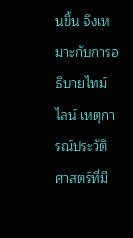นขึ้น จึงเหมาะกับการอธิบายไทม์ไลน์ เหตุการณ์ประวัติศาสตร์ที่มี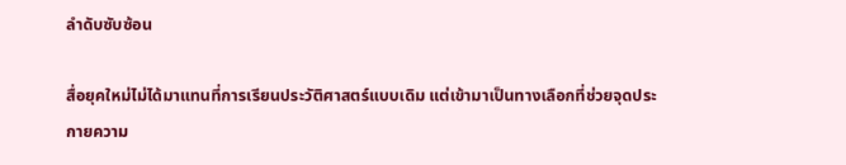ลำดับซับซ้อน

สื่อยุคใหม่ไม่ได้มาแทนที่การเรียนประวัติศาสตร์แบบเดิม แต่เข้ามาเป็นทางเลือกที่ช่วยจุดประกายความ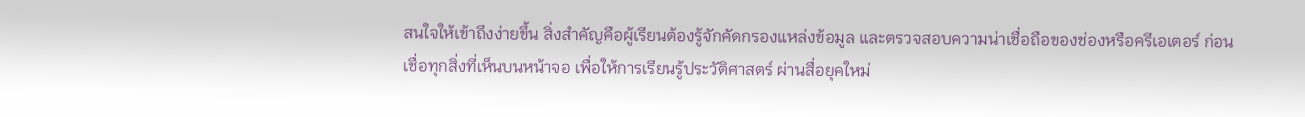สนใจให้เข้าถึงง่ายขึ้น สิ่งสำคัญคือผู้เรียนต้องรู้จักคัดกรองแหล่งข้อมูล และตรวจสอบความน่าเชื่อถือของช่องหรือครีเอเตอร์ ก่อนเชื่อทุกสิ่งที่เห็นบนหน้าจอ เพื่อให้การเรียนรู้ประวัติศาสตร์ ผ่านสื่อยุคใหม่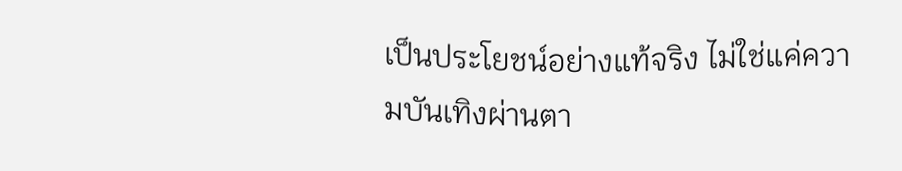เป็นประโยชน์อย่างแท้จริง ไม่ใช่แค่ความบันเทิงผ่านตา